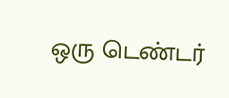ஒரு டெண்டர்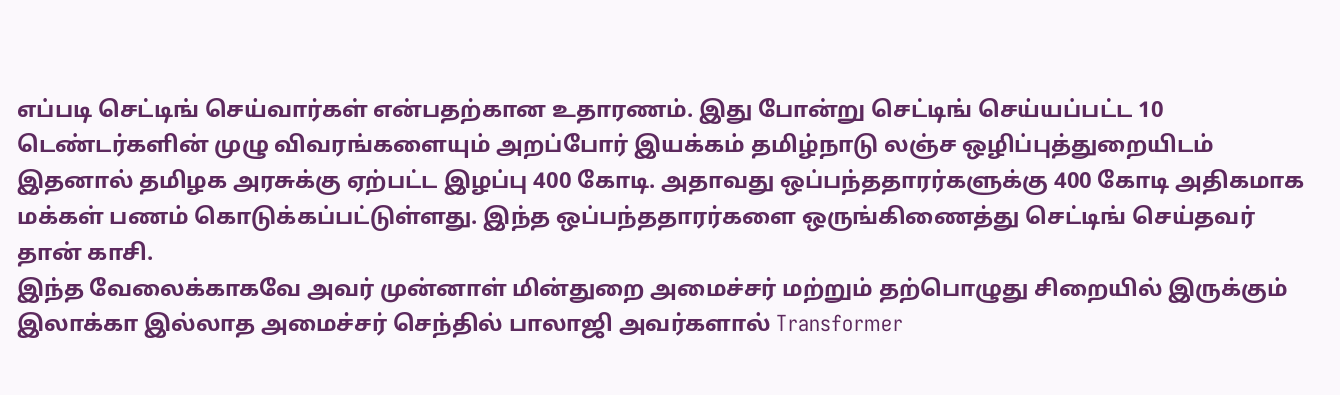எப்படி செட்டிங் செய்வார்கள் என்பதற்கான உதாரணம். இது போன்று செட்டிங் செய்யப்பட்ட 10 டெண்டர்களின் முழு விவரங்களையும் அறப்போர் இயக்கம் தமிழ்நாடு லஞ்ச ஒழிப்புத்துறையிடம்
இதனால் தமிழக அரசுக்கு ஏற்பட்ட இழப்பு 400 கோடி. அதாவது ஒப்பந்ததாரர்களுக்கு 400 கோடி அதிகமாக மக்கள் பணம் கொடுக்கப்பட்டுள்ளது. இந்த ஒப்பந்ததாரர்களை ஒருங்கிணைத்து செட்டிங் செய்தவர் தான் காசி.
இந்த வேலைக்காகவே அவர் முன்னாள் மின்துறை அமைச்சர் மற்றும் தற்பொழுது சிறையில் இருக்கும் இலாக்கா இல்லாத அமைச்சர் செந்தில் பாலாஜி அவர்களால் Transformer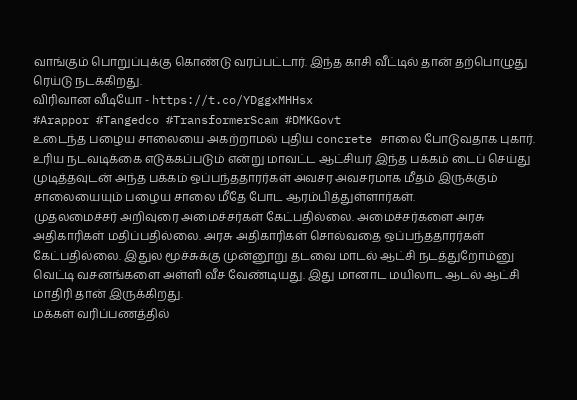வாங்கும் பொறுப்புக்கு கொண்டு வரப்பட்டார். இந்த காசி வீட்டில் தான் தற்பொழுது ரெய்டு நடக்கிறது.
விரிவான வீடியோ - https://t.co/YDggxMHHsx
#Arappor #Tangedco #TransformerScam #DMKGovt
உடைந்த பழைய சாலையை அகற்றாமல் புதிய concrete சாலை போடுவதாக புகார். உரிய நடவடிக்கை எடுக்கப்படும் என்று மாவட்ட ஆட்சியர் இந்த பக்கம் டைப் செய்து முடித்தவுடன் அந்த பக்கம் ஒப்பந்ததாரர்கள் அவசர அவசரமாக மீதம் இருக்கும் சாலையையும் பழைய சாலை மீதே போட ஆரம்பித்துள்ளார்கள்.
முதலமைச்சர் அறிவுரை அமைச்சர்கள் கேட்பதில்லை. அமைச்சர்களை அரசு அதிகாரிகள் மதிப்பதில்லை. அரசு அதிகாரிகள் சொல்வதை ஒப்பந்ததாரர்கள் கேட்பதில்லை. இதுல மூச்சுக்கு முன்னூறு தடவை மாடல் ஆட்சி நடத்துறோம்னு வெட்டி வசனங்களை அள்ளி வீச வேண்டியது. இது மானாட மயிலாட ஆடல் ஆட்சி மாதிரி தான் இருக்கிறது.
மக்கள் வரிப்பணத்தில்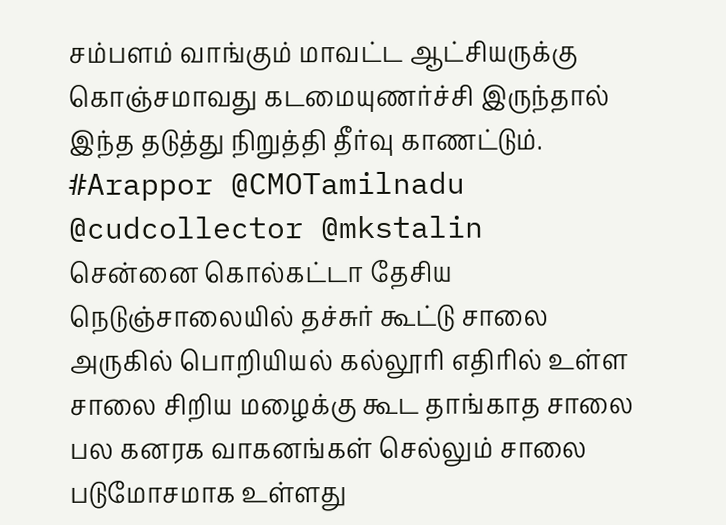சம்பளம் வாங்கும் மாவட்ட ஆட்சியருக்கு கொஞ்சமாவது கடமையுணர்ச்சி இருந்தால் இந்த தடுத்து நிறுத்தி தீர்வு காணட்டும்.
#Arappor @CMOTamilnadu @cudcollector @mkstalin
சென்னை கொல்கட்டா தேசிய நெடுஞ்சாலையில் தச்சுர் கூட்டு சாலை அருகில் பொறியியல் கல்லூரி எதிரில் உள்ள சாலை சிறிய மழைக்கு கூட தாங்காத சாலை பல கனரக வாகனங்கள் செல்லும் சாலை படுமோசமாக உள்ளது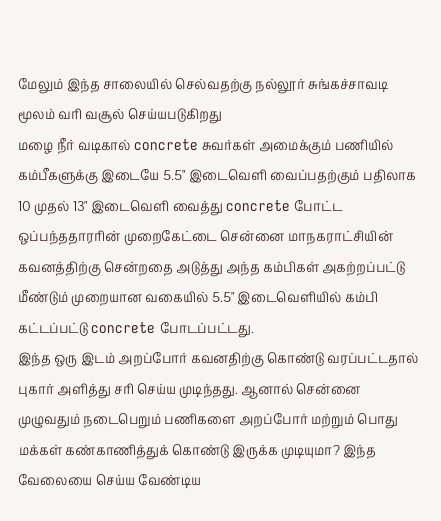மேலும் இந்த சாலையில் செல்வதற்கு நல்லூர் சுங்கச்சாவடி மூலம் வரி வசூல் செய்யபடுகிறது
மழை நீர் வடிகால் concrete சுவர்கள் அமைக்கும் பணியில் கம்பீகளுக்கு இடையே 5.5" இடைவெளி வைப்பதற்கும் பதிலாக 10 முதல் 13" இடைவெளி வைத்து concrete போட்ட ஒப்பந்ததாரரின் முறைகேட்டை சென்னை மாநகராட்சியின் கவனத்திற்கு சென்றதை அடுத்து அந்த கம்பிகள் அகற்றப்பட்டு மீண்டும் முறையான வகையில் 5.5" இடைவெளியில் கம்பி கட்டப்பட்டு concrete போடப்பட்டது.
இந்த ஒரு இடம் அறப்போர் கவனதிற்கு கொண்டு வரப்பட்டதால் புகார் அளித்து சரி செய்ய முடிந்தது. ஆனால் சென்னை முழுவதும் நடைபெறும் பணிகளை அறப்போர் மற்றும் பொது மக்கள் கண்காணித்துக் கொண்டு இருக்க முடியுமா? இந்த வேலையை செய்ய வேண்டிய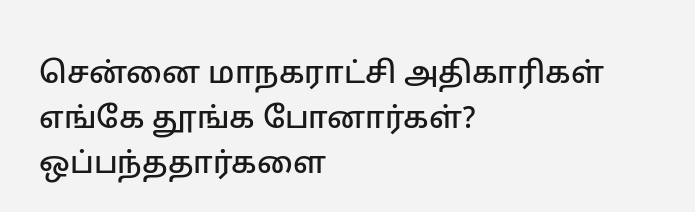சென்னை மாநகராட்சி அதிகாரிகள் எங்கே தூங்க போனார்கள்? ஒப்பந்ததார்களை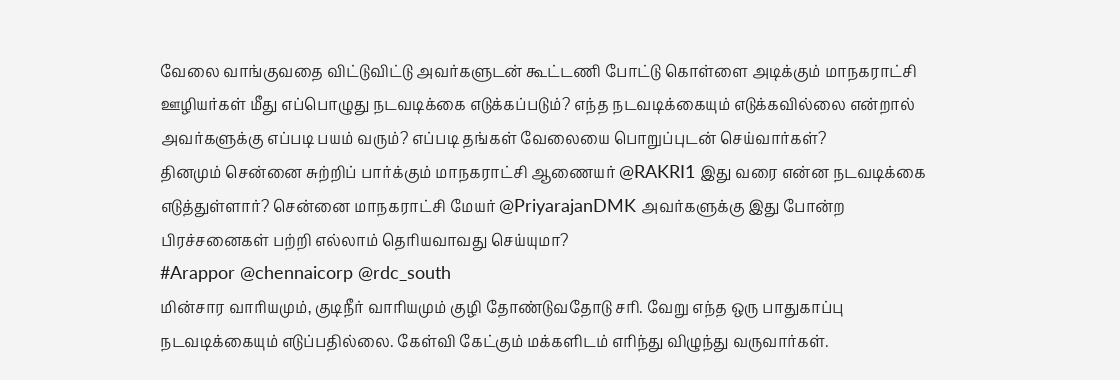வேலை வாங்குவதை விட்டுவிட்டு அவர்களுடன் கூட்டணி போட்டு கொள்ளை அடிக்கும் மாநகராட்சி ஊழியர்கள் மீது எப்பொழுது நடவடிக்கை எடுக்கப்படும்? எந்த நடவடிக்கையும் எடுக்கவில்லை என்றால் அவர்களுக்கு எப்படி பயம் வரும்? எப்படி தங்கள் வேலையை பொறுப்புடன் செய்வார்கள்?
தினமும் சென்னை சுற்றிப் பார்க்கும் மாநகராட்சி ஆணையர் @RAKRI1 இது வரை என்ன நடவடிக்கை எடுத்துள்ளார்? சென்னை மாநகராட்சி மேயர் @PriyarajanDMK அவர்களுக்கு இது போன்ற பிரச்சனைகள் பற்றி எல்லாம் தெரியவாவது செய்யுமா?
#Arappor @chennaicorp @rdc_south
மின்சார வாரியமும், குடிநீர் வாரியமும் குழி தோண்டுவதோடு சரி. வேறு எந்த ஒரு பாதுகாப்பு நடவடிக்கையும் எடுப்பதில்லை. கேள்வி கேட்கும் மக்களிடம் எரிந்து விழுந்து வருவார்கள்.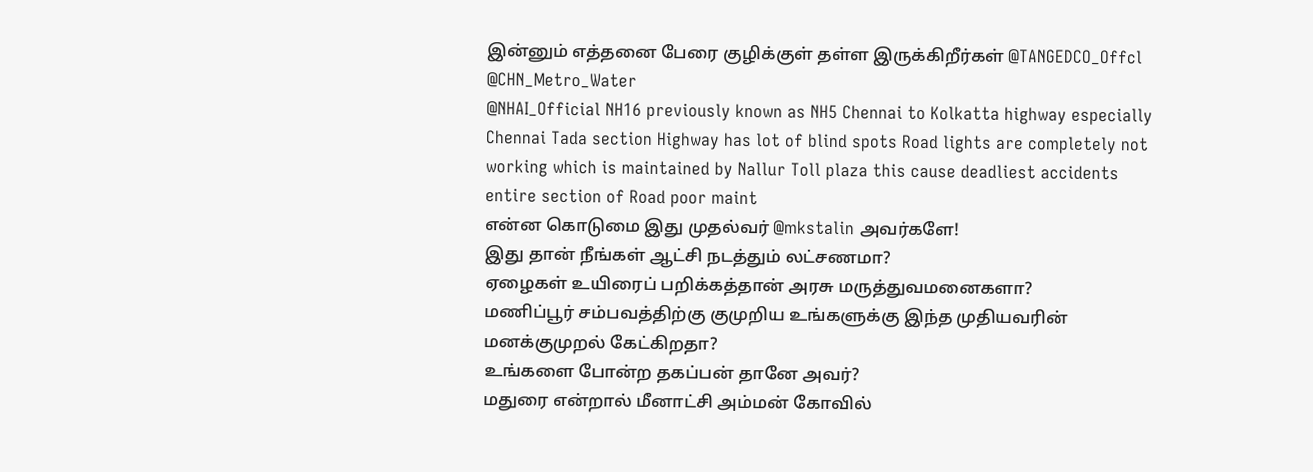இன்னும் எத்தனை பேரை குழிக்குள் தள்ள இருக்கிறீர்கள் @TANGEDCO_Offcl @CHN_Metro_Water
@NHAI_Official NH16 previously known as NH5 Chennai to Kolkatta highway especially Chennai Tada section Highway has lot of blind spots Road lights are completely not working which is maintained by Nallur Toll plaza this cause deadliest accidents entire section of Road poor maint
என்ன கொடுமை இது முதல்வர் @mkstalin அவர்களே!
இது தான் நீங்கள் ஆட்சி நடத்தும் லட்சணமா?
ஏழைகள் உயிரைப் பறிக்கத்தான் அரசு மருத்துவமனைகளா?
மணிப்பூர் சம்பவத்திற்கு குமுறிய உங்களுக்கு இந்த முதியவரின் மனக்குமுறல் கேட்கிறதா?
உங்களை போன்ற தகப்பன் தானே அவர்?
மதுரை என்றால் மீனாட்சி அம்மன் கோவில்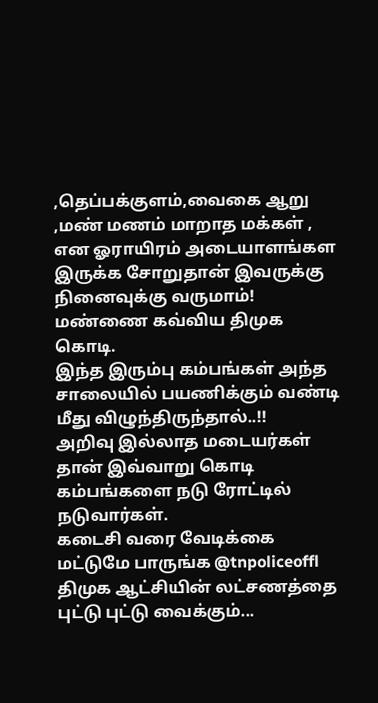,தெப்பக்குளம்,வைகை ஆறு ,மண் மணம் மாறாத மக்கள் , என ஓராயிரம் அடையாளங்கள இருக்க சோறுதான் இவருக்கு நினைவுக்கு வருமாம்!
மண்ணை கவ்விய திமுக கொடி.
இந்த இரும்பு கம்பங்கள் அந்த சாலையில் பயணிக்கும் வண்டி மீது விழுந்திருந்தால்..!!
அறிவு இல்லாத மடையர்கள் தான் இவ்வாறு கொடி கம்பங்களை நடு ரோட்டில் நடுவார்கள்.
கடைசி வரை வேடிக்கை மட்டுமே பாருங்க @tnpoliceoffl
திமுக ஆட்சியின் லட்சணத்தை புட்டு புட்டு வைக்கும்...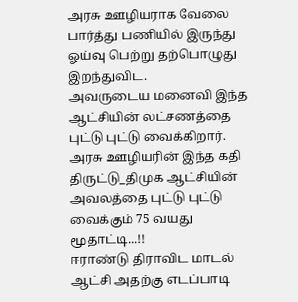அரசு ஊழியராக வேலை பார்த்து பணியில் இருந்து ஓய்வு பெற்று தற்பொழுது இறந்துவிட.
அவருடைய மனைவி இந்த ஆட்சியின் லட்சணத்தை புட்டு புட்டு வைக்கிறார்.
அரசு ஊழியரின் இந்த கதி
திருட்டு_திமுக ஆட்சியின் அவலத்தை புட்டு புட்டு வைக்கும் 75 வயது மூதாட்டி...!!
ஈராண்டு திராவிட மாடல் ஆட்சி அதற்கு எடப்பாடி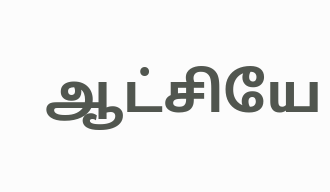ஆட்சியே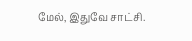மேல், இதுவே சாட்சி.